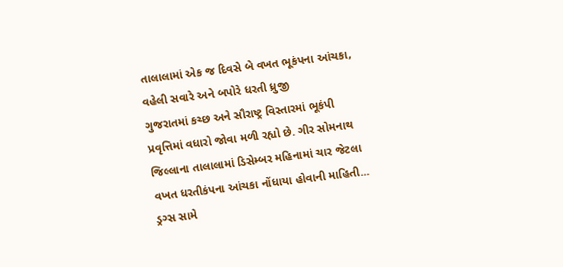તાલાલામાં એક જ દિવસે બે વખત ભૂકંપના આંચકા, વહેલી સવારે અને બપોરે ધરતી ધ્રુજી
ગુજરાતમાં કચ્છ અને સૌરાષ્ટ્ર વિસ્તારમાં ભૂકંપી પ્રવૃત્તિમાં વધારો જોવા મળી રહ્યો છે. ગીર સોમનાથ જિલ્લાના તાલાલામાં ડિસેમ્બર મહિનામાં ચાર જેટલા વખત ધરતીકંપના આંચકા નોંધાયા હોવાની માહિતી...
ડ્રગ્સ સામે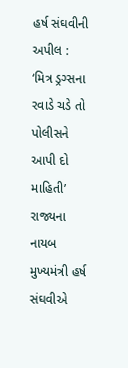હર્ષ સંઘવીની અપીલ : ‘મિત્ર ડ્રગ્સના રવાડે ચડે તો પોલીસને આપી દો માહિતી’
રાજ્યના નાયબ મુખ્યમંત્રી હર્ષ સંઘવીએ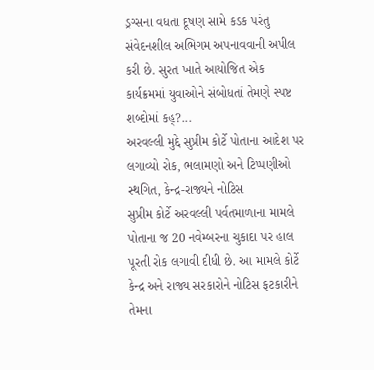ડ્રગ્સના વધતા દૂષણ સામે કડક પરંતુ સંવેદનશીલ અભિગમ અપનાવવાની અપીલ કરી છે. સુરત ખાતે આયોજિત એક કાર્યક્રમમાં યુવાઓને સંબોધતાં તેમણે સ્પષ્ટ શબ્દોમાં કહ્?...
અરવલ્લી મુદ્દે સુપ્રીમ કોર્ટે પોતાના આદેશ પર લગાવ્યો રોક, ભલામણો અને ટિપ્પણીઓ સ્થગિત, કેન્દ્ર-રાજ્યને નોટિસ
સુપ્રીમ કોર્ટે અરવલ્લી પર્વતમાળાના મામલે પોતાના જ 20 નવેમ્બરના ચુકાદા પર હાલ પૂરતી રોક લગાવી દીધી છે. આ મામલે કોર્ટે કેન્દ્ર અને રાજ્ય સરકારોને નોટિસ ફટકારીને તેમના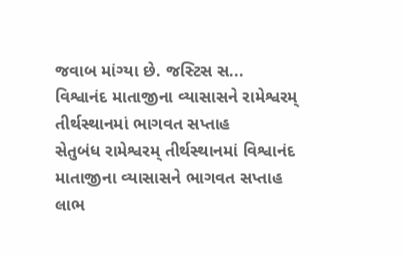જવાબ માંગ્યા છે. જસ્ટિસ સ...
વિશ્વાનંદ માતાજીના વ્યાસાસને રામેશ્વરમ્ તીર્થસ્થાનમાં ભાગવત સપ્તાહ
સેતુબંધ રામેશ્વરમ્ તીર્થસ્થાનમાં વિશ્વાનંદ માતાજીના વ્યાસાસને ભાગવત સપ્તાહ લાભ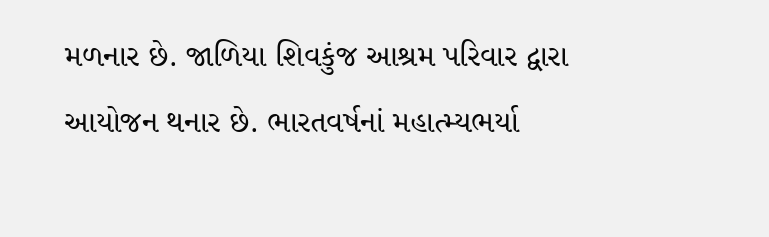મળનાર છે. જાળિયા શિવકુંજ આશ્રમ પરિવાર દ્વારા આયોજન થનાર છે. ભારતવર્ષનાં મહાત્મ્યભર્યા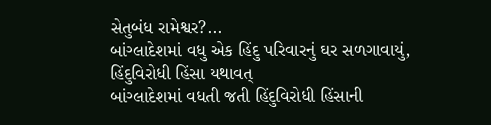સેતુબંધ રામેશ્વર?...
બાંગ્લાદેશમાં વધુ એક હિંદુ પરિવારનું ઘર સળગાવાયું, હિંદુવિરોધી હિંસા યથાવત્
બાંગ્લાદેશમાં વધતી જતી હિંદુવિરોધી હિંસાની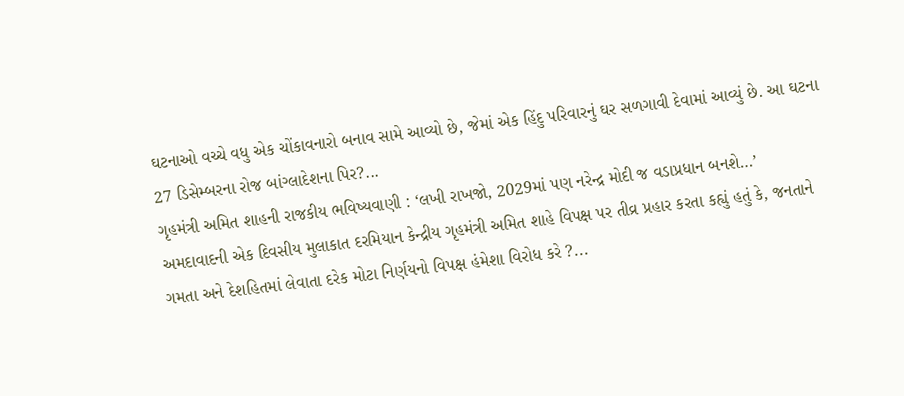ઘટનાઓ વચ્ચે વધુ એક ચોંકાવનારો બનાવ સામે આવ્યો છે, જેમાં એક હિંદુ પરિવારનું ઘર સળગાવી દેવામાં આવ્યું છે. આ ઘટના 27 ડિસેમ્બરના રોજ બાંગ્લાદેશના પિર?...
ગૃહમંત્રી અમિત શાહની રાજકીય ભવિષ્યવાણી : ‘લખી રાખજો, 2029માં પણ નરેન્દ્ર મોદી જ વડાપ્રધાન બનશે…’
અમદાવાદની એક દિવસીય મુલાકાત દરમિયાન કેન્દ્રીય ગૃહમંત્રી અમિત શાહે વિપક્ષ પર તીવ્ર પ્રહાર કરતા કહ્યું હતું કે, જનતાને ગમતા અને દેશહિતમાં લેવાતા દરેક મોટા નિર્ણયનો વિપક્ષ હંમેશા વિરોધ કરે ?...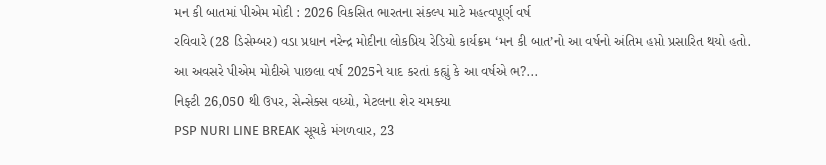મન કી બાતમાં પીએમ મોદી : 2026 વિકસિત ભારતના સંકલ્પ માટે મહત્વપૂર્ણ વર્ષ
રવિવારે (28 ડિસેમ્બર) વડા પ્રધાન નરેન્દ્ર મોદીના લોકપ્રિય રેડિયો કાર્યક્રમ ‘મન કી બાત’નો આ વર્ષનો અંતિમ હપ્તો પ્રસારિત થયો હતો. આ અવસરે પીએમ મોદીએ પાછલા વર્ષ 2025ને યાદ કરતાં કહ્યું કે આ વર્ષએ ભ?...
નિફ્ટી 26,050 થી ઉપર, સેન્સેક્સ વધ્યો, મેટલના શેર ચમક્યા
PSP NURI LINE BREAK સૂચકે મંગળવાર, 23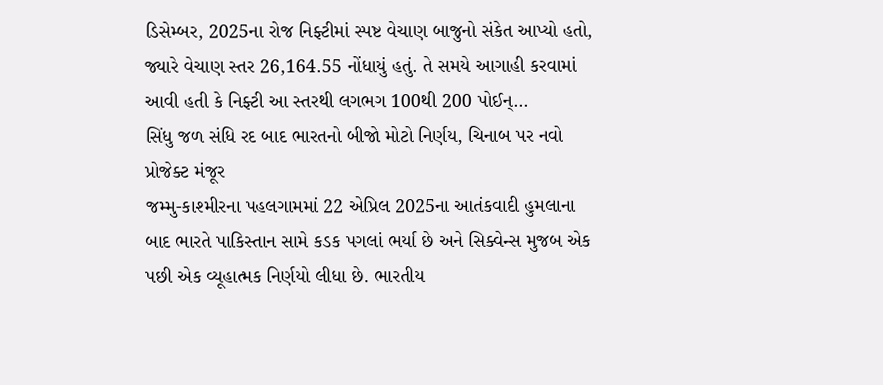ડિસેમ્બર, 2025ના રોજ નિફ્ટીમાં સ્પષ્ટ વેચાણ બાજુનો સંકેત આપ્યો હતો, જ્યારે વેચાણ સ્તર 26,164.55 નોંધાયું હતું. તે સમયે આગાહી કરવામાં આવી હતી કે નિફ્ટી આ સ્તરથી લગભગ 100થી 200 પોઈન્...
સિંધુ જળ સંધિ રદ બાદ ભારતનો બીજો મોટો નિર્ણય, ચિનાબ પર નવો પ્રોજેક્ટ મંજૂર
જમ્મુ-કાશ્મીરના પહલગામમાં 22 એપ્રિલ 2025ના આતંકવાદી હુમલાના બાદ ભારતે પાકિસ્તાન સામે કડક પગલાં ભર્યા છે અને સિક્વેન્સ મુજબ એક પછી એક વ્યૂહાત્મક નિર્ણયો લીધા છે. ભારતીય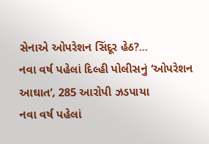સેનાએ ઓપરેશન સિંદૂર હેઠ?...
નવા વર્ષ પહેલાં દિલ્હી પોલીસનું ‘ઓપરેશન આઘાત’, 285 આરોપી ઝડપાયા
નવા વર્ષ પહેલાં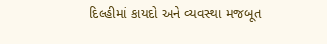દિલ્હીમાં કાયદો અને વ્યવસ્થા મજબૂત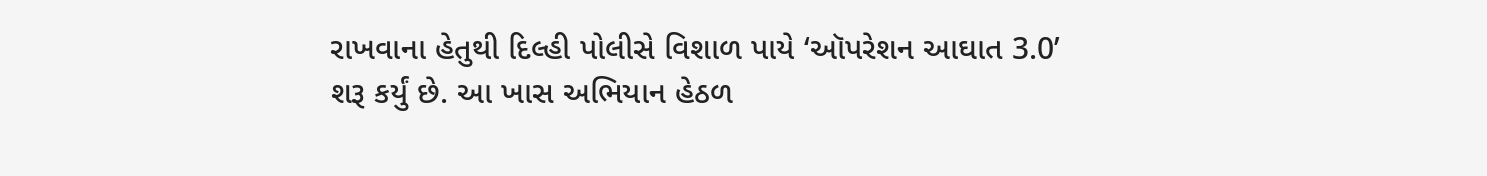રાખવાના હેતુથી દિલ્હી પોલીસે વિશાળ પાયે ‘ઑપરેશન આઘાત 3.0’ શરૂ કર્યું છે. આ ખાસ અભિયાન હેઠળ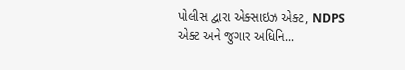પોલીસ દ્વારા એક્સાઇઝ એક્ટ, NDPS એક્ટ અને જુગાર અધિનિ...